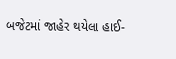બજેટમાં જાહેર થયેલા હાઈ-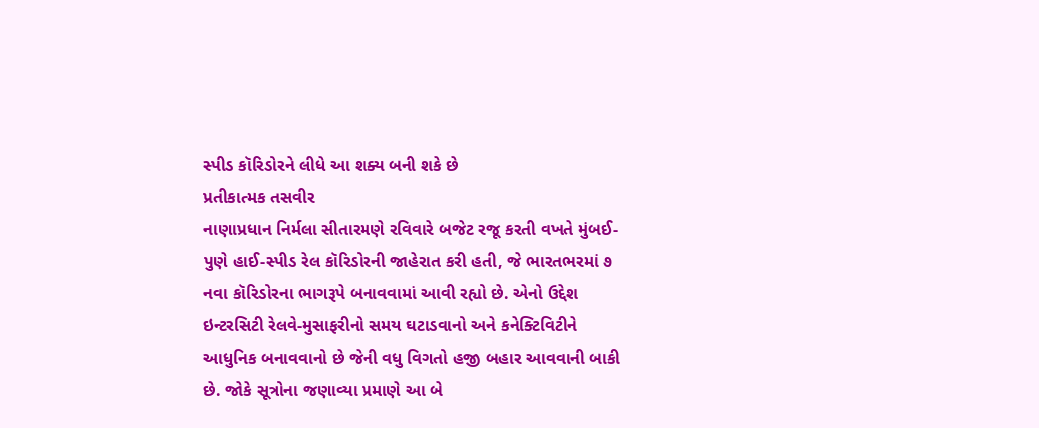સ્પીડ કૉરિડોરને લીધે આ શક્ય બની શકે છે
પ્રતીકાત્મક તસવીર
નાણાપ્રધાન નિર્મલા સીતારમણે રવિવારે બજેટ રજૂ કરતી વખતે મુંબઈ-પુણે હાઈ-સ્પીડ રેલ કૉરિડોરની જાહેરાત કરી હતી, જે ભારતભરમાં ૭ નવા કૉરિડોરના ભાગરૂપે બનાવવામાં આવી રહ્યો છે. એનો ઉદ્દેશ ઇન્ટરસિટી રેલવે-મુસાફરીનો સમય ઘટાડવાનો અને કનેક્ટિવિટીને આધુનિક બનાવવાનો છે જેની વધુ વિગતો હજી બહાર આવવાની બાકી છે. જોકે સૂત્રોના જણાવ્યા પ્રમાણે આ બે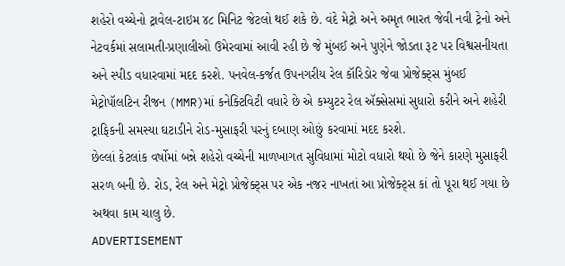શહેરો વચ્ચેનો ટ્રાવેલ-ટાઇમ ૪૮ મિનિટ જેટલો થઈ શકે છે. વંદે મેટ્રો અને અમૃત ભારત જેવી નવી ટ્રેનો અને નેટવર્કમાં સલામતી-પ્રણાલીઓ ઉમેરવામાં આવી રહી છે જે મુંબઈ અને પુણેને જોડતા રૂટ પર વિશ્વસનીયતા અને સ્પીડ વધારવામાં મદદ કરશે. પનવેલ-કર્જત ઉપનગરીય રેલ કૉરિડોર જેવા પ્રોજેક્ટ્સ મુંબઈ મેટ્રોપૉલટિન રીજન (MMR)માં કનેક્ટિવિટી વધારે છે એ કમ્યુટર રેલ ઍક્સેસમાં સુધારો કરીને અને શહેરી ટ્રાફિકની સમસ્યા ઘટાડીને રોડ-મુસાફરી પરનું દબાણ ઓછું કરવામાં મદદ કરશે.
છેલ્લાં કેટલાંક વર્ષોમાં બન્ને શહેરો વચ્ચેની માળખાગત સુવિધામાં મોટો વધારો થયો છે જેને કારણે મુસાફરી સરળ બની છે. રોડ, રેલ અને મેટ્રો પ્રોજેક્ટ્સ પર એક નજર નાખતાં આ પ્રોજેક્ટ્સ કાં તો પૂરા થઈ ગયા છે અથવા કામ ચાલુ છે.
ADVERTISEMENT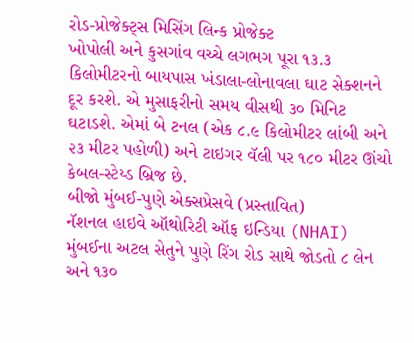રોડ-પ્રોજેક્ટ્સ મિસિંગ લિન્ક પ્રોજેક્ટ
ખોપોલી અને કુસગાંવ વચ્ચે લગભગ પૂરા ૧૩.૩ કિલોમીટરનો બાયપાસ ખંડાલા-લોનાવલા ઘાટ સેક્શનને દૂર કરશે. એ મુસાફરીનો સમય વીસથી ૩૦ મિનિટ ઘટાડશે. એમાં બે ટનલ (એક ૮.૯ કિલોમીટર લાંબી અને ૨૩ મીટર પહોળી) અને ટાઇગર વૅલી પર ૧૮૦ મીટર ઊંચો કેબલ-સ્ટેય્ડ બ્રિજ છે.
બીજો મુંબઈ-પુણે એક્સપ્રેસવે (પ્રસ્તાવિત)
નૅશનલ હાઇવે ઑથોરિટી ઑફ ઇન્ડિયા (NHAI) મુંબઈના અટલ સેતુને પુણે રિંગ રોડ સાથે જોડતો ૮ લેન અને ૧૩૦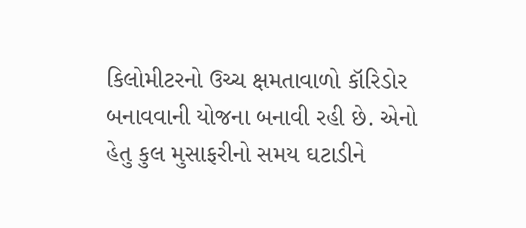કિલોમીટરનો ઉચ્ચ ક્ષમતાવાળો કૉરિડોર બનાવવાની યોજના બનાવી રહી છે. એનો હેતુ કુલ મુસાફરીનો સમય ઘટાડીને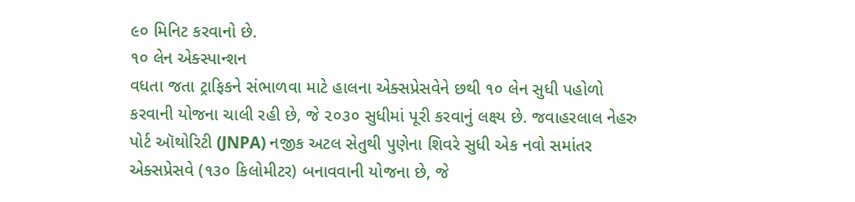૯૦ મિનિટ કરવાનો છે.
૧૦ લેન એક્સ્પાન્શન
વધતા જતા ટ્રાફિકને સંભાળવા માટે હાલના એક્સપ્રેસવેને છથી ૧૦ લેન સુધી પહોળો કરવાની યોજના ચાલી રહી છે, જે ૨૦૩૦ સુધીમાં પૂરી કરવાનું લક્ષ્ય છે. જવાહરલાલ નેહરુ પોર્ટ ઑથોરિટી (JNPA) નજીક અટલ સેતુથી પુણેના શિવરે સુધી એક નવો સમાંતર એક્સપ્રેસવે (૧૩૦ કિલોમીટર) બનાવવાની યોજના છે, જે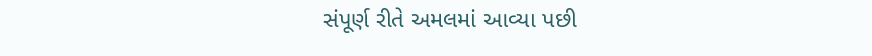સંપૂર્ણ રીતે અમલમાં આવ્યા પછી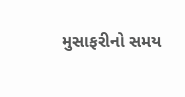મુસાફરીનો સમય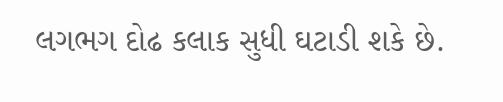લગભગ દોઢ કલાક સુધી ઘટાડી શકે છે.